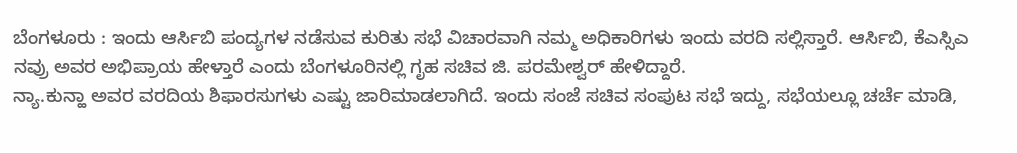ಬೆಂಗಳೂರು : ಇಂದು ಆರ್ಸಿಬಿ ಪಂದ್ಯಗಳ ನಡೆಸುವ ಕುರಿತು ಸಭೆ ವಿಚಾರವಾಗಿ ನಮ್ಮ ಅಧಿಕಾರಿಗಳು ಇಂದು ವರದಿ ಸಲ್ಲಿಸ್ತಾರೆ. ಆರ್ಸಿಬಿ, ಕೆಎಸ್ಸಿಎ ನವ್ರು ಅವರ ಅಭಿಪ್ರಾಯ ಹೇಳ್ತಾರೆ ಎಂದು ಬೆಂಗಳೂರಿನಲ್ಲಿ ಗೃಹ ಸಚಿವ ಜಿ. ಪರಮೇಶ್ವರ್ ಹೇಳಿದ್ದಾರೆ.
ನ್ಯಾ.ಕುನ್ಹಾ ಅವರ ವರದಿಯ ಶಿಫಾರಸುಗಳು ಎಷ್ಟು ಜಾರಿಮಾಡಲಾಗಿದೆ. ಇಂದು ಸಂಜೆ ಸಚಿವ ಸಂಪುಟ ಸಭೆ ಇದ್ದು, ಸಭೆಯಲ್ಲೂ ಚರ್ಚೆ ಮಾಡಿ,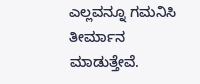ಎಲ್ಲವನ್ನೂ ಗಮನಿಸಿ ತೀರ್ಮಾನ ಮಾಡುತ್ತೇವೆ.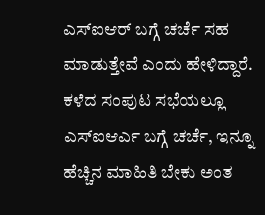ಎಸ್ಐಆರ್ ಬಗ್ಗೆ ಚರ್ಚೆ ಸಹ ಮಾಡುತ್ತೇವೆ ಎಂದು ಹೇಳಿದ್ದಾರೆ.
ಕಳೆದ ಸಂಪುಟ ಸಭೆಯಲ್ಲೂ ಎಸ್ಐಆರ್ಎ ಬಗ್ಗೆ ಚರ್ಚೆ, ಇನ್ನೂ ಹೆಚ್ಚಿನ ಮಾಹಿತಿ ಬೇಕು ಅಂತ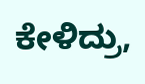ಕೇಳಿದ್ರು,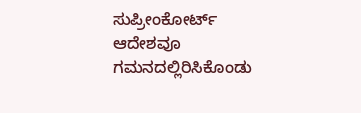ಸುಪ್ರೀಂಕೋರ್ಟ್ ಆದೇಶವೂ ಗಮನದಲ್ಲಿರಿಸಿಕೊಂಡು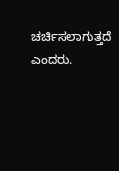ಚರ್ಚಿಸಲಾಗುತ್ತದೆ ಎಂದರು.